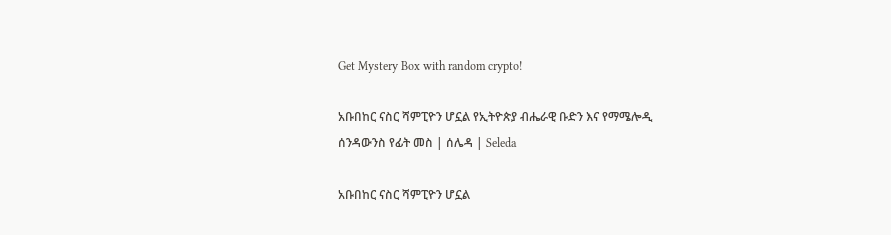Get Mystery Box with random crypto!

አቡበከር ናስር ሻምፒዮን ሆኗል የኢትዮጵያ ብሔራዊ ቡድን እና የማሜሎዲ ሰንዳውንስ የፊት መስ | ሰሌዳ | Seleda

አቡበከር ናስር ሻምፒዮን ሆኗል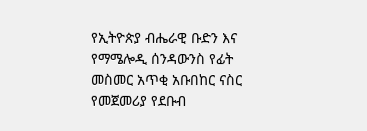የኢትዮጵያ ብሔራዊ ቡድን እና የማሜሎዲ ሰንዳውንስ የፊት መስመር አጥቂ አቡበከር ናስር የመጀመሪያ የደቡብ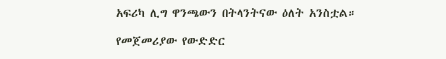አፍሪካ ሊግ ዋንጫውን በትላንትናው ዕለት አንስቷል።

የመጀመሪያው የውድድር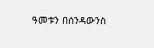ዓመቱን በሰንዳውንስ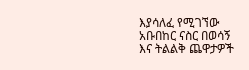እያሳለፈ የሚገኘው አቡበከር ናስር በወሳኝ እና ትልልቅ ጨዋታዎች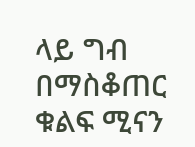ላይ ግብ በማስቆጠር ቁልፍ ሚናን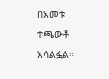በአመቱ ተጫውቶ አሳልፏል።